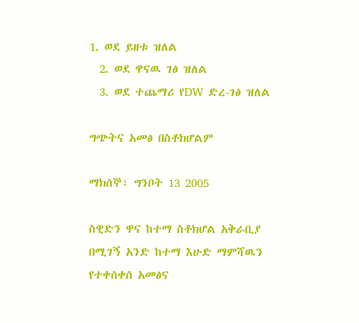1. ወደ ይዘቱ ዝለል
  2. ወደ ዋናዉ ገፅ ዝለል
  3. ወደ ተጨማሪ የDW ድረ-ገፅ ዝለል

ግጭትና አመፅ በስቶክሆልም

ማክሰኞ፣ ግንቦት 13 2005

ስዊድን ዋና ከተማ ስቶክሆል አቅራቢያ በሚገኝ አንድ ከተማ እሁድ ማምሻዉን የተቀሰቀሰ አመፅና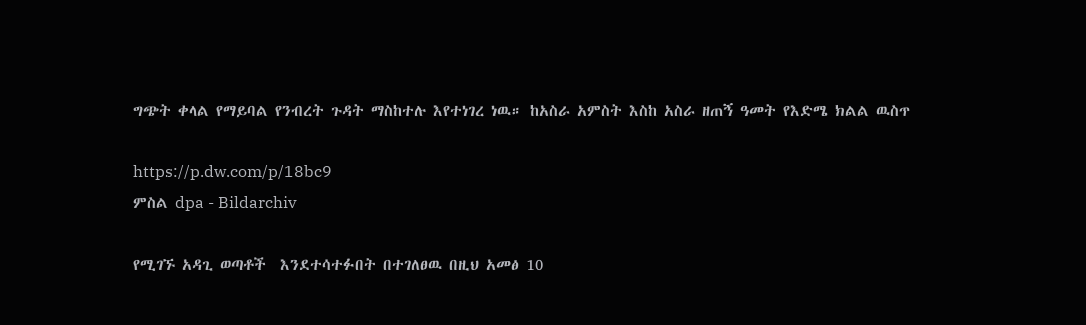ግጭት ቀላል የማይባል የንብረት ጉዳት ማስከተሉ እየተነገረ ነዉ። ከአስራ አምስት እስከ አስራ ዘጠኝ ዓመት የእድሜ ክልል ዉስጥ

https://p.dw.com/p/18bc9
ምስል dpa - Bildarchiv

የሚገኙ አዳጊ ወጣቶች  እንደተሳተፉበት በተገለፀዉ በዚህ አመፅ 10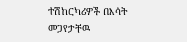ተሽከርካሪዎች በእሳት መጋየታቸዉ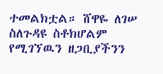ተመልክቷል። ሸዋዬ ለገሠ ስለጉዳዩ ስቶክሆልም የሚገኘዉን ዘጋቢያችንን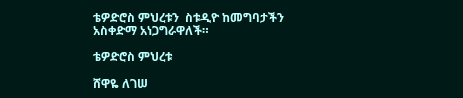ቴዎድሮስ ምህረቱን  ስቱዲዮ ከመግባታችን አስቀድማ አነጋግራዋለች።

ቴዎድሮስ ምህረቱ

ሸዋዬ ለገሠ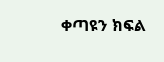ቀጣዩን ክፍል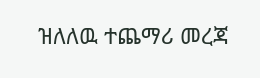ዝለለዉ ተጨማሪ መረጃ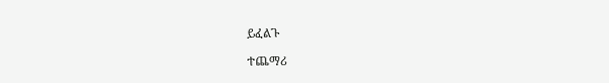ይፈልጉ

ተጨማሪ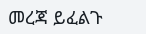መረጃ ይፈልጉ